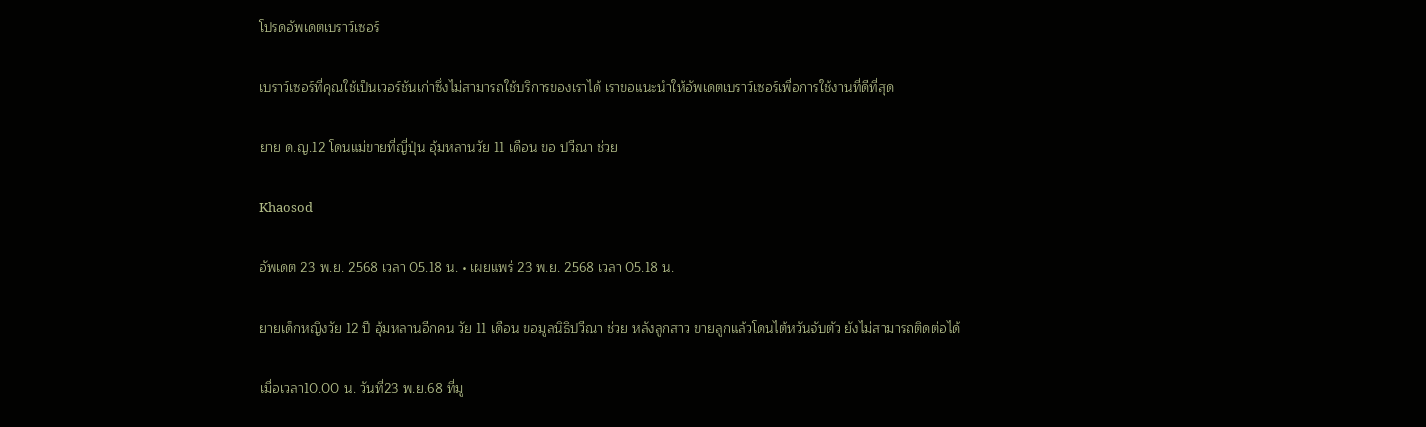โปรดอัพเดตเบราว์เซอร์

เบราว์เซอร์ที่คุณใช้เป็นเวอร์ชันเก่าซึ่งไม่สามารถใช้บริการของเราได้ เราขอแนะนำให้อัพเดตเบราว์เซอร์เพื่อการใช้งานที่ดีที่สุด

ยาย ด.ญ.12 โดนแม่ขายที่ญี่ปุ่น อุ้มหลานวัย 11 เดือน ขอ ปวีณา ช่วย

Khaosod

อัพเดต 23 พ.ย. 2568 เวลา 05.18 น. • เผยแพร่ 23 พ.ย. 2568 เวลา 05.18 น.

ยายเด็กหญิงวัย 12 ปี อุ้มหลานอีกคน วัย 11 เดือน ขอมูลนิธิปวีณา ช่วย หลังลูกสาว ขายลูกแล้วโดนไต้หวันจับตัว ยังไม่สามารถติดต่อได้

เมื่อเวลา10.00 น. วันที่23 พ.ย.68 ที่มู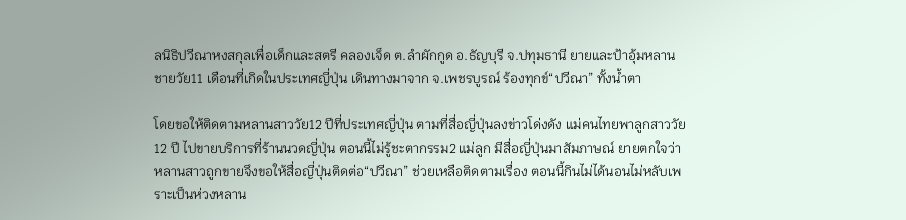ลนิธิปวีณาหงสกุลเพื่อเด็กและสตรี คลองเจ็ด ต.ลำผักกูด อ.ธัญบุรี จ.ปทุมธานี ยายและป้าอุ้มหลานชายวัย11 เดือนที่เกิดในประเทศญี่ปุ่น เดินทางมาจาก จ.เพชรบูรณ์ ร้องทุกข์“ปวีณา” ทั้งน้ำตา

โดยขอให้ติดตามหลานสาววัย12 ปีที่ประเทศญี่ปุ่น ตามที่สื่อญี่ปุ่นลงข่าวโด่งดัง แม่คนไทยพาลูกสาววัย12 ปี ไปขายบริการที่ร้านนวดญี่ปุ่น ตอนนี้ไม่รู้ชะตากรรม2 แม่ลูก มีสื่อญี่ปุ่นมาสัมภาษณ์ ยายตกใจว่าหลานสาวถูกขายจึงขอให้สื่อญี่ปุ่นติดต่อ“ปวีณา” ช่วยเหลือติดตามเรื่อง ตอนนี้กินไม่ได้นอนไม่หลับเพราะเป็นห่วงหลาน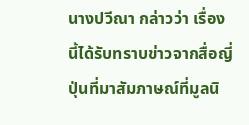นางปวีณา กล่าวว่า เรื่องนี้ได้รับทราบข่าวจากสื่อญี่ปุ่นที่มาสัมภาษณ์ที่มูลนิ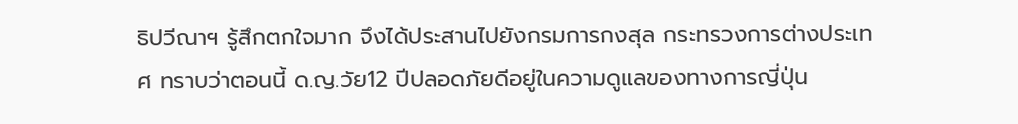ธิปวีณาฯ รู้สึกตกใจมาก จึงได้ประสานไปยังกรมการกงสุล กระทรวงการต่างประเทศ ทราบว่าตอนนี้ ด.ญ.วัย12 ปีปลอดภัยดีอยู่ในความดูแลของทางการญี่ปุ่น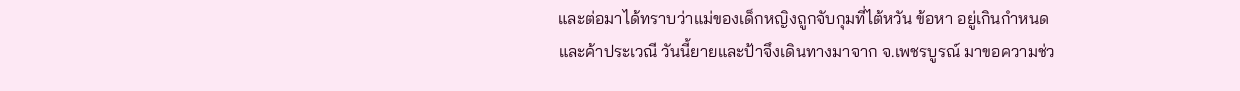และต่อมาได้ทราบว่าแม่ของเด็กหญิงถูกจับกุมที่ไต้หวัน ข้อหา อยู่เกินกำหนด และค้าประเวณี วันนี้ยายและป้าจึงเดินทางมาจาก จ.เพชรบูรณ์ มาขอความช่ว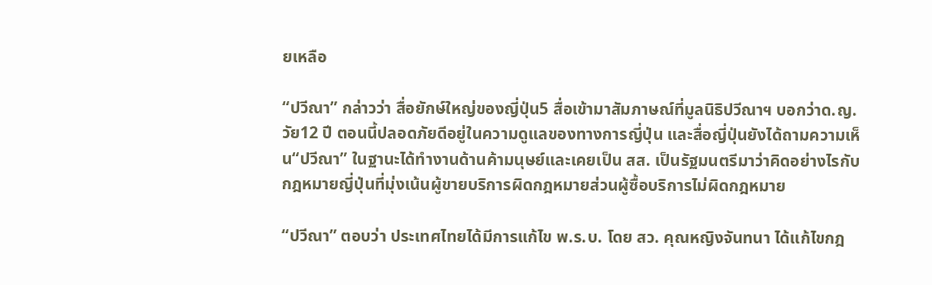ยเหลือ

“ปวีณา” กล่าวว่า สื่อยักษ์ใหญ่ของญี่ปุ่น5 สื่อเข้ามาสัมภาษณ์ที่มูลนิธิปวีณาฯ บอกว่าด.ญ.วัย12 ปี ตอนนี้ปลอดภัยดีอยู่ในความดูแลของทางการญี่ปุ่น และสื่อญี่ปุ่นยังได้ถามความเห็น“ปวีณา” ในฐานะได้ทำงานด้านค้ามนุษย์และเคยเป็น สส. เป็นรัฐมนตรีมาว่าคิดอย่างไรกับกฎหมายญี่ปุ่นที่มุ่งเน้นผู้ขายบริการผิดกฎหมายส่วนผู้ซื้อบริการไม่ผิดกฎหมาย

“ปวีณา” ตอบว่า ประเทศไทยได้มีการแก้ไข พ.ร.บ. โดย สว. คุณหญิงจันทนา ได้แก้ไขกฎ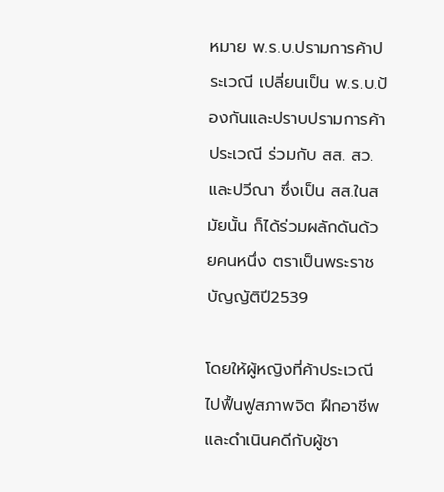หมาย พ.ร.บ.ปรามการค้าประเวณี เปลี่ยนเป็น พ.ร.บ.ป้องกันและปราบปรามการค้าประเวณี ร่วมกับ สส. สว. และปวีณา ซึ่งเป็น สส.ในสมัยนั้น ก็ได้ร่วมผลักดันด้วยคนหนึ่ง ตราเป็นพระราชบัญญัติปี2539

โดยให้ผู้หญิงที่ค้าประเวณีไปฟื้นฟูสภาพจิต ฝึกอาชีพ และดำเนินคดีกับผู้ชา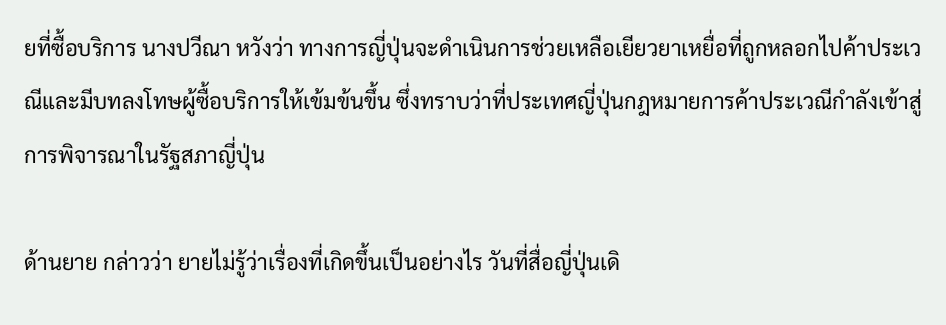ยที่ซื้อบริการ นางปวีณา หวังว่า ทางการญี่ปุ่นจะดำเนินการช่วยเหลือเยียวยาเหยื่อที่ถูกหลอกไปค้าประเวณีและมีบทลงโทษผู้ซื้อบริการให้เข้มข้นขึ้น ซึ่งทราบว่าที่ประเทศญี่ปุ่นกฎหมายการค้าประเวณีกำลังเข้าสู่การพิจารณาในรัฐสภาญี่ปุ่น

ด้านยาย กล่าวว่า ยายไม่รู้ว่าเรื่องที่เกิดขึ้นเป็นอย่างไร วันที่สื่อญี่ปุ่นเดิ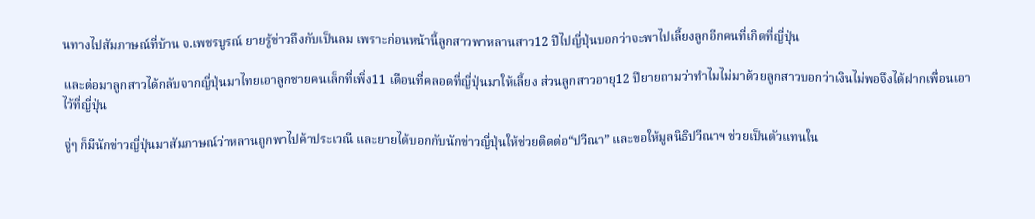นทางไปสัมภาษณ์ที่บ้าน จ.เพชรบูรณ์ ยายรู้ข่าวถึงกับเป็นลม เพราะก่อนหน้านี้ลูกสาวพาหลานสาว12 ปีไปญี่ปุ่นบอกว่าจะพาไปเลี้ยงลูกอีกคนที่เกิดที่ญี่ปุ่น

และต่อมาลูกสาวได้กลับจากญี่ปุ่นมาไทยเอาลูกชายคนเล็กที่เพิ่ง11 เดือนที่คลอดที่ญี่ปุ่นมาให้เลี้ยง ส่วนลูกสาวอายุ12 ปียายถามว่าทำไมไม่มาด้วยลูกสาวบอกว่าเงินไม่พอจึงได้ฝากเพื่อนเอาไว้ที่ญี่ปุ่น

จู่ๆ ก็มีนักข่าวญี่ปุ่นมาสัมภาษณ์ว่าหลานถูกพาไปค้าประเวณี และยายได้บอกกับนักข่าวญี่ปุ่นให้ช่วยติดต่อ“ปวีณา” และขอให้มูลนิธิปวีณาฯ ช่วยเป็นตัวแทนใน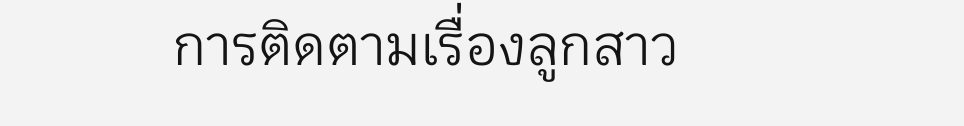การติดตามเรื่องลูกสาว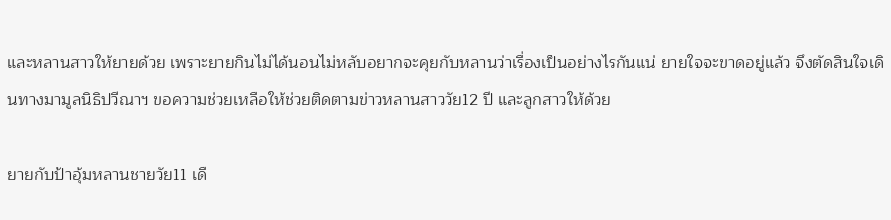และหลานสาวให้ยายด้วย เพราะยายกินไม่ได้นอนไม่หลับอยากจะคุยกับหลานว่าเรื่องเป็นอย่างไรกันแน่ ยายใจจะขาดอยู่แล้ว จึงตัดสินใจเดินทางมามูลนิธิปวีณาฯ ขอความช่วยเหลือให้ช่วยติดตามข่าวหลานสาววัย12 ปี และลูกสาวให้ด้วย

ยายกับป้าอุ้มหลานชายวัย11 เดื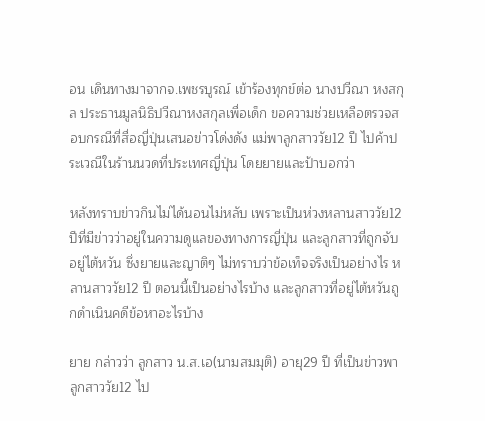อน เดินทางมาจากจ.เพชรบูรณ์ เข้าร้องทุกข์ต่อ นางปวีณา หงสกุล ประธานมูลนิธิปวีณาหงสกุลเพื่อเด็ก ขอความช่วยเหลือตรวจสอบกรณีที่สื่อญี่ปุ่นเสนอข่าวโด่งดัง แม่พาลูกสาววัย12 ปี ไปค้าประเวณีในร้านนวดที่ประเทศญี่ปุ่น โดยยายและป้าบอกว่า

หลังทราบข่าวกินไม่ได้นอนไม่หลับ เพราะเป็นห่วงหลานสาววัย12 ปีที่มีข่าวว่าอยู่ในความดูแลของทางการญี่ปุ่น และลูกสาวที่ถูกจับอยู่ไต้หวัน ซึ่งยายและญาติๆ ไม่ทราบว่าข้อเท็จจริงเป็นอย่างไร หลานสาววัย12 ปี ตอนนี้เป็นอย่างไรบ้าง และลูกสาวที่อยู่ไต้หวันถูกดำเนินคดีข้อหาอะไรบ้าง

ยาย กล่าวว่า ลูกสาว น.ส.เอ(นามสมมุติ) อายุ29 ปี ที่เป็นข่าวพาลูกสาววัย12 ไป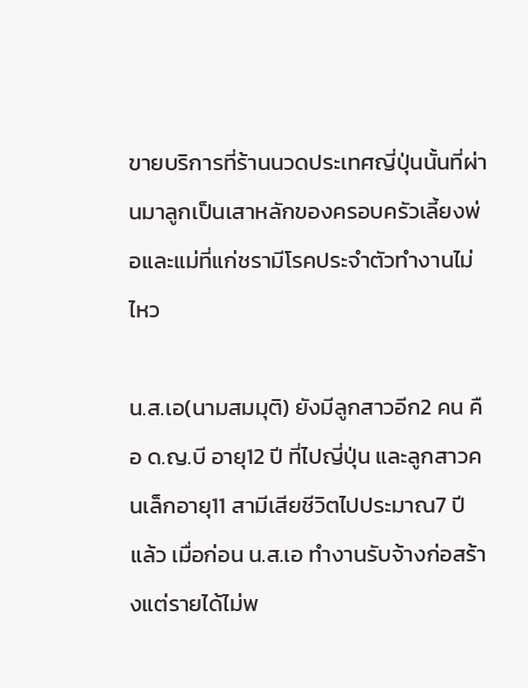ขายบริการที่ร้านนวดประเทศญี่ปุ่นนั้นที่ผ่านมาลูกเป็นเสาหลักของครอบครัวเลี้ยงพ่อและแม่ที่แก่ชรามีโรคประจำตัวทำงานไม่ไหว

น.ส.เอ(นามสมมุติ) ยังมีลูกสาวอีก2 คน คือ ด.ญ.บี อายุ12 ปี ที่ไปญี่ปุ่น และลูกสาวคนเล็กอายุ11 สามีเสียชีวิตไปประมาณ7 ปีแล้ว เมื่อก่อน น.ส.เอ ทำงานรับจ้างก่อสร้างแต่รายได้ไม่พ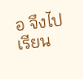อ จึงไปเรียน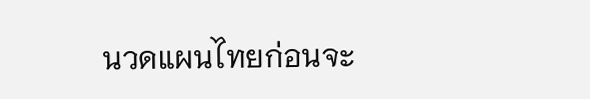นวดแผนไทยก่อนจะ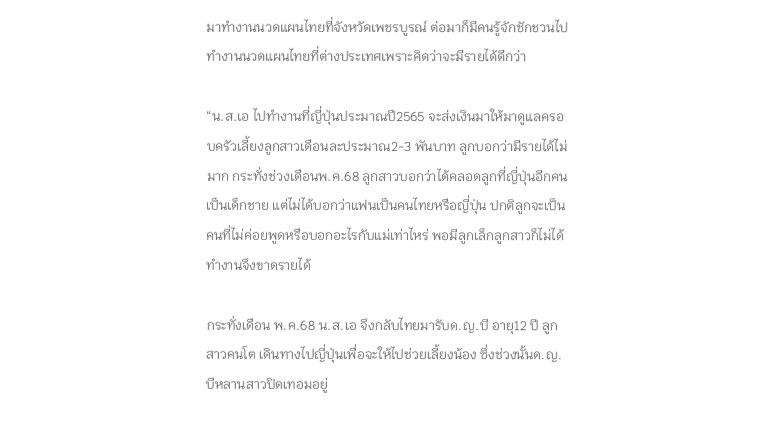มาทำงานนวดแผนไทยที่จังหวัดเพชรบูรณ์ ต่อมาก็มีคนรู้จักชักชวนไปทำงานนวดแผนไทยที่ต่างประเทศเพราะคิดว่าจะมีรายได้ดีกว่า

“น.ส.เอ ไปทำงานที่ญี่ปุ่นประมาณปี2565 จะส่งเงินมาให้มาดูแลครอบครัวเลี้ยงลูกสาวเดือนละประมาณ2-3 พันบาท ลูกบอกว่ามีรายได้ไม่มาก กระทั่งช่วงเดือนพ.ค.68 ลูกสาวบอกว่าได้คลอดลูกที่ญี่ปุ่นอีกคนเป็นเด็กชาย แต่ไม่ได้บอกว่าแฟนเป็นคนไทยหรือญี่ปุ่น ปกติลูกจะเป็นคนที่ไม่ค่อยพูดหรือบอกอะไรกับแม่เท่าไหร่ พอมีลูกเล็กลูกสาวก็ไม่ได้ทำงานจึงขาดรายได้

กระทั่งเดือน พ.ค.68 น.ส.เอ จึงกลับไทยมารับด.ญ.บี อายุ12 ปี ลูกสาวคนโต เดินทางไปญี่ปุ่นเพื่อจะให้ไปช่วยเลี้ยงน้อง ซึ่งช่วงนั้นด.ญ.บีหลานสาวปิดเทอมอยู่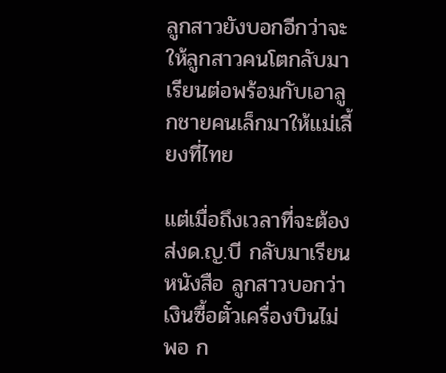ลูกสาวยังบอกอีกว่าจะให้ลูกสาวคนโตกลับมาเรียนต่อพร้อมกับเอาลูกชายคนเล็กมาให้แม่เลี้ยงที่ไทย

แต่เมื่อถึงเวลาที่จะต้องส่งด.ญ.บี กลับมาเรียนหนังสือ ลูกสาวบอกว่าเงินซื้อตั๋วเครื่องบินไม่พอ ก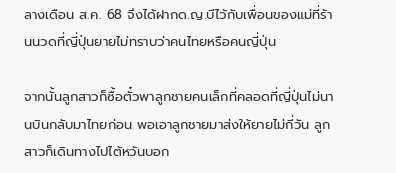ลางเดือน ส.ค. 68 จึงได้ฝากด.ญ.บีไว้กับเพื่อนของแม่ที่ร้านนวดที่ญี่ปุ่นยายไม่ทราบว่าคนไทยหรือคนญี่ปุ่น

จากนั้นลูกสาวก็ซื้อตั๋วพาลูกชายคนเล็กที่คลอดที่ญี่ปุ่นไม่นานบินกลับมาไทยก่อน พอเอาลูกชายมาส่งให้ยายไม่กี่วัน ลูกสาวก็เดินทางไปไต้หวันบอก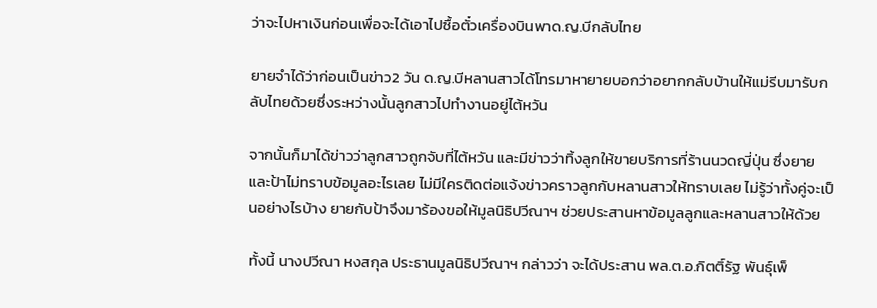ว่าจะไปหาเงินก่อนเพื่อจะได้เอาไปซื้อตั๋วเครื่องบินพาด.ญ.บีกลับไทย

ยายจำได้ว่าก่อนเป็นข่าว2 วัน ด.ญ.บีหลานสาวได้โทรมาหายายบอกว่าอยากกลับบ้านให้แม่รีบมารับกลับไทยด้วยซึ่งระหว่างนั้นลูกสาวไปทำงานอยู่ไต้หวัน

จากนั้นก็มาได้ข่าวว่าลูกสาวถูกจับที่ไต้หวัน และมีข่าวว่าทิ้งลูกให้ขายบริการที่ร้านนวดญี่ปุ่น ซึ่งยายและป้าไม่ทราบข้อมูลอะไรเลย ไม่มีใครติดต่อแจ้งข่าวคราวลูกกับหลานสาวให้ทราบเลย ไม่รู้ว่าทั้งคู่จะเป็นอย่างไรบ้าง ยายกับป้าจึงมาร้องขอให้มูลนิธิปวีณาฯ ช่วยประสานหาข้อมูลลูกและหลานสาวให้ด้วย

ทั้งนี้ นางปวีณา หงสกุล ประธานมูลนิธิปวีณาฯ กล่าวว่า จะได้ประสาน พล.ต.อ.กิตติ์รัฐ พันธุ์เพ็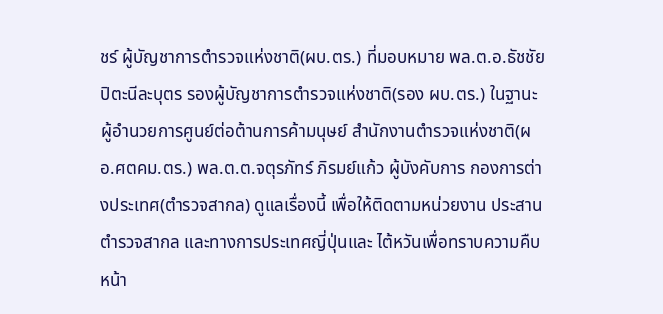ชร์ ผู้บัญชาการตำรวจแห่งชาติ(ผบ.ตร.) ที่มอบหมาย พล.ต.อ.ธัชชัย ปิตะนีละบุตร รองผู้บัญชาการตำรวจแห่งชาติ(รอง ผบ.ตร.) ในฐานะผู้อำนวยการศูนย์ต่อต้านการค้ามนุษย์ สำนักงานตำรวจแห่งชาติ(ผอ.ศตคม.ตร.) พล.ต.ต.จตุรภัทร์ ภิรมย์แก้ว ผู้บังคับการ กองการต่างประเทศ(ตำรวจสากล) ดูแลเรื่องนี้ เพื่อให้ติดตามหน่วยงาน ประสานตำรวจสากล และทางการประเทศญี่ปุ่นและ ไต้หวันเพื่อทราบความคืบหน้า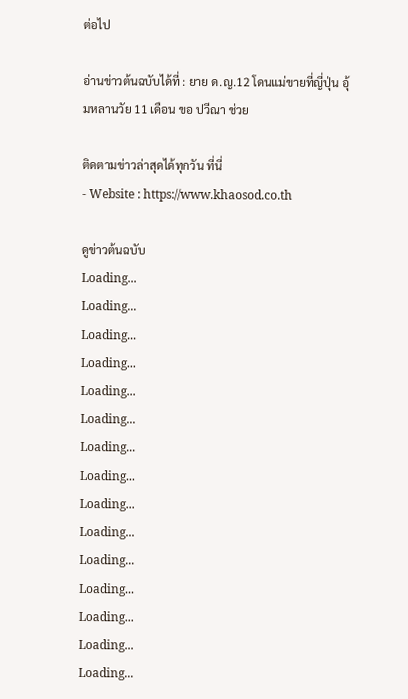ต่อไป

อ่านข่าวต้นฉบับได้ที่ : ยาย ด.ญ.12 โดนแม่ขายที่ญี่ปุ่น อุ้มหลานวัย 11 เดือน ขอ ปวีณา ช่วย

ติดตามข่าวล่าสุดได้ทุกวัน ที่นี่
- Website : https://www.khaosod.co.th

ดูข่าวต้นฉบับ
Loading...
Loading...
Loading...
Loading...
Loading...
Loading...
Loading...
Loading...
Loading...
Loading...
Loading...
Loading...
Loading...
Loading...
Loading...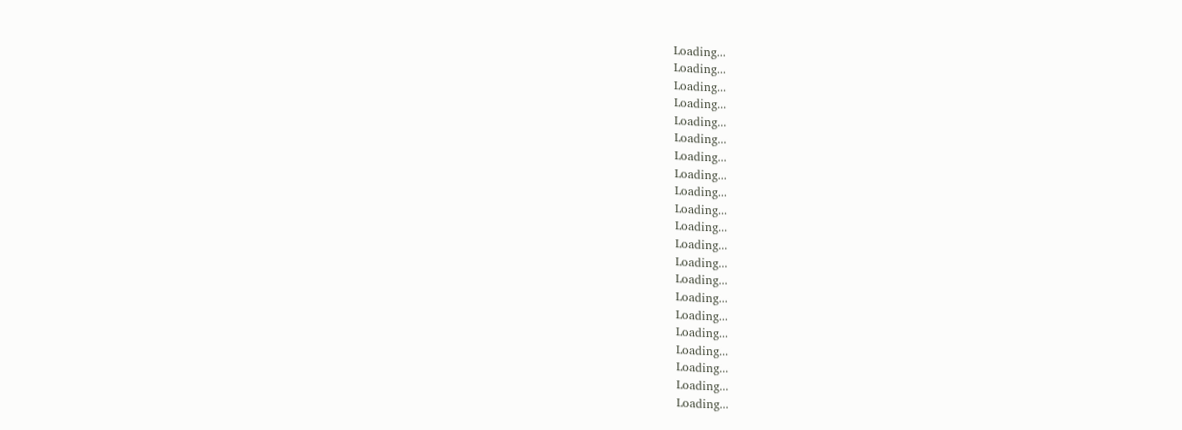Loading...
Loading...
Loading...
Loading...
Loading...
Loading...
Loading...
Loading...
Loading...
Loading...
Loading...
Loading...
Loading...
Loading...
Loading...
Loading...
Loading...
Loading...
Loading...
Loading...
Loading...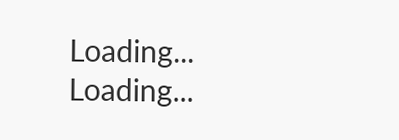Loading...
Loading...